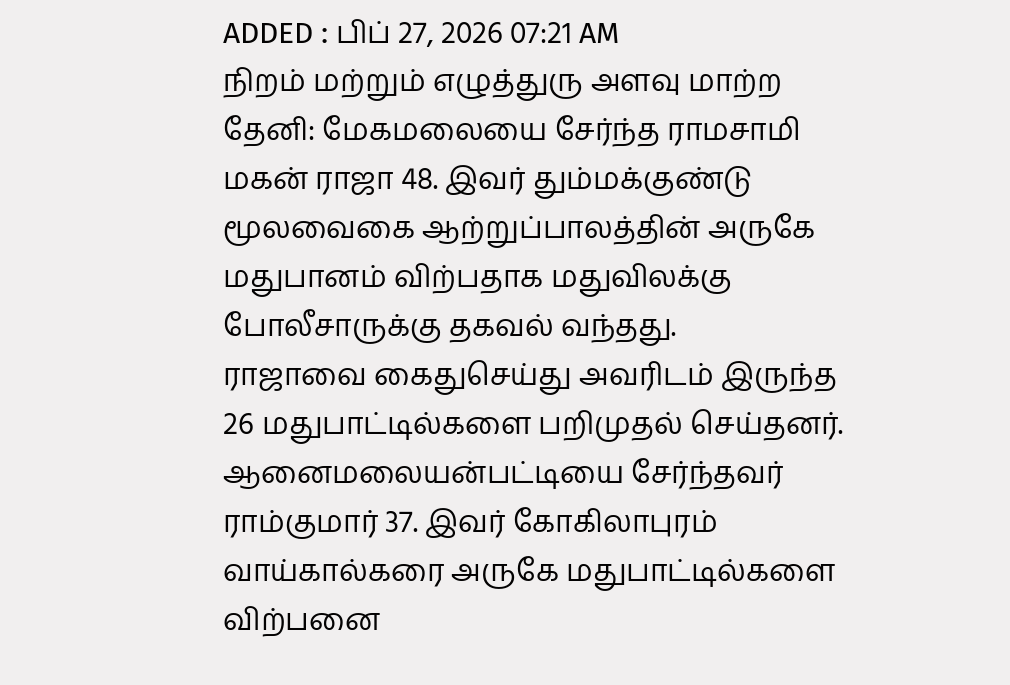ADDED : பிப் 27, 2026 07:21 AM
நிறம் மற்றும் எழுத்துரு அளவு மாற்ற
தேனி: மேகமலையை சேர்ந்த ராமசாமி மகன் ராஜா 48. இவர் தும்மக்குண்டு மூலவைகை ஆற்றுப்பாலத்தின் அருகே மதுபானம் விற்பதாக மதுவிலக்கு போலீசாருக்கு தகவல் வந்தது.
ராஜாவை கைதுசெய்து அவரிடம் இருந்த 26 மதுபாட்டில்களை பறிமுதல் செய்தனர். ஆனைமலையன்பட்டியை சேர்ந்தவர் ராம்குமார் 37. இவர் கோகிலாபுரம் வாய்கால்கரை அருகே மதுபாட்டில்களை விற்பனை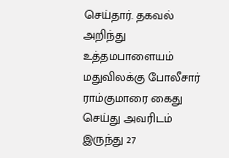செய்தார். தகவல் அறிந்து உத்தமபாளையம் மதுவிலக்கு போலீசார் ராம்குமாரை கைது செய்து அவரிடம் இருந்து 27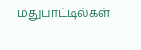மதுபாட்டில்கள்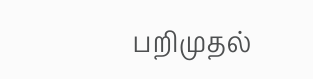பறிமுதல்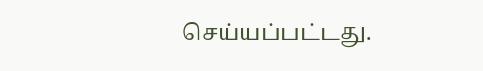செய்யப்பட்டது.